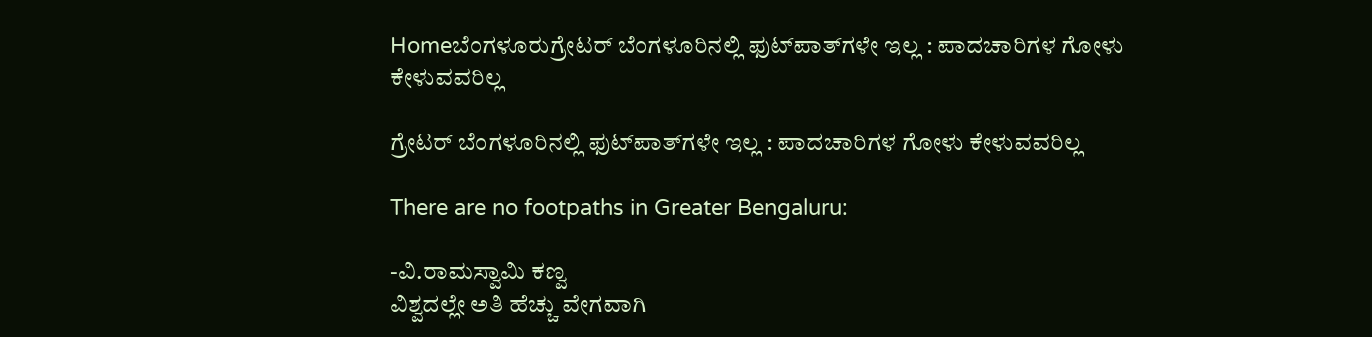Homeಬೆಂಗಳೂರುಗ್ರೇಟರ್‌ ಬೆಂಗಳೂರಿನಲ್ಲಿ ಫುಟ್‌ಪಾತ್‌ಗಳೇ ಇಲ್ಲ : ಪಾದಚಾರಿಗಳ ಗೋಳು ಕೇಳುವವರಿಲ್ಲ

ಗ್ರೇಟರ್‌ ಬೆಂಗಳೂರಿನಲ್ಲಿ ಫುಟ್‌ಪಾತ್‌ಗಳೇ ಇಲ್ಲ : ಪಾದಚಾರಿಗಳ ಗೋಳು ಕೇಳುವವರಿಲ್ಲ

There are no footpaths in Greater Bengaluru:

-ವಿ.ರಾಮಸ್ವಾಮಿ ಕಣ್ವ
ವಿಶ್ವದಲ್ಲೇ ಅತಿ ಹೆಚ್ಚು ವೇಗವಾಗಿ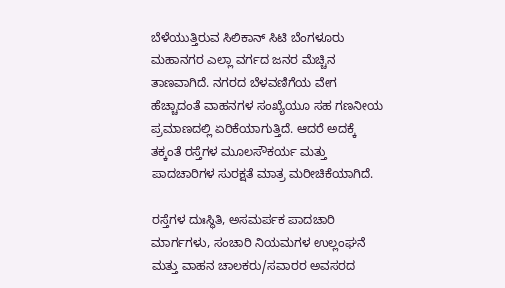ಬೆಳೆಯುತ್ತಿರುವ ಸಿಲಿಕಾನ್‌ ಸಿಟಿ ಬೆಂಗಳೂರು ಮಹಾನಗರ ಎಲ್ಲಾ ವರ್ಗದ ಜನರ ಮೆಚ್ಚಿನ ತಾಣವಾಗಿದೆ. ನಗರದ ಬೆಳವಣಿಗೆಯ ವೇಗ ಹೆಚ್ಚಾದಂತೆ ವಾಹನಗಳ ಸಂಖ್ಯೆಯೂ ಸಹ ಗಣನೀಯ ಪ್ರಮಾಣದಲ್ಲಿ ಏರಿಕೆಯಾಗುತ್ತಿದೆ. ಆದರೆ ಅದಕ್ಕೆ ತಕ್ಕಂತೆ ರಸ್ತೆಗಳ ಮೂಲಸೌಕರ್ಯ ಮತ್ತು ಪಾದಚಾರಿಗಳ ಸುರಕ್ಷತೆ ಮಾತ್ರ ಮರೀಚಿಕೆಯಾಗಿದೆ.

ರಸ್ತೆಗಳ ದುಃಸ್ಥಿತಿ, ಅಸಮರ್ಪಕ ಪಾದಚಾರಿ ಮಾರ್ಗಗಳು, ಸಂಚಾರಿ ನಿಯಮಗಳ ಉಲ್ಲಂಘನೆ ಮತ್ತು ವಾಹನ ಚಾಲಕರು/ಸವಾರರ ಅವಸರದ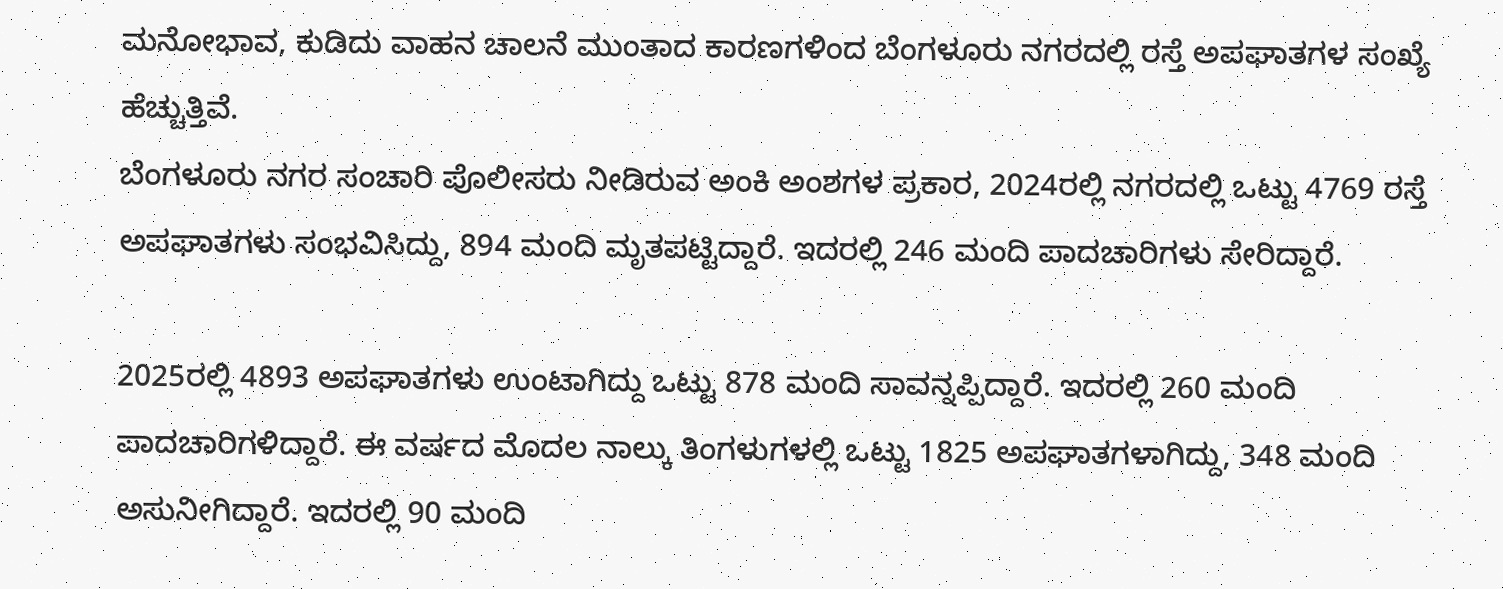ಮನೋಭಾವ, ಕುಡಿದು ವಾಹನ ಚಾಲನೆ ಮುಂತಾದ ಕಾರಣಗಳಿಂದ ಬೆಂಗಳೂರು ನಗರದಲ್ಲಿ ರಸ್ತೆ ಅಪಘಾತಗಳ ಸಂಖ್ಯೆ ಹೆಚ್ಚುತ್ತಿವೆ.
ಬೆಂಗಳೂರು ನಗರ ಸಂಚಾರಿ ಪೊಲೀಸರು ನೀಡಿರುವ ಅಂಕಿ ಅಂಶಗಳ ಪ್ರಕಾರ, 2024ರಲ್ಲಿ ನಗರದಲ್ಲಿ ಒಟ್ಟು 4769 ರಸ್ತೆ ಅಪಘಾತಗಳು ಸಂಭವಿಸಿದ್ದು, 894 ಮಂದಿ ಮೃತಪಟ್ಟಿದ್ದಾರೆ. ಇದರಲ್ಲಿ 246 ಮಂದಿ ಪಾದಚಾರಿಗಳು ಸೇರಿದ್ದಾರೆ.

2025ರಲ್ಲಿ 4893 ಅಪಘಾತಗಳು ಉಂಟಾಗಿದ್ದು ಒಟ್ಟು 878 ಮಂದಿ ಸಾವನ್ನಪ್ಪಿದ್ದಾರೆ. ಇದರಲ್ಲಿ 260 ಮಂದಿ ಪಾದಚಾರಿಗಳಿದ್ದಾರೆ. ಈ ವರ್ಷದ ಮೊದಲ ನಾಲ್ಕು ತಿಂಗಳುಗಳಲ್ಲಿ ಒಟ್ಟು 1825 ಅಪಘಾತಗಳಾಗಿದ್ದು, 348 ಮಂದಿ ಅಸುನೀಗಿದ್ದಾರೆ. ಇದರಲ್ಲಿ 90 ಮಂದಿ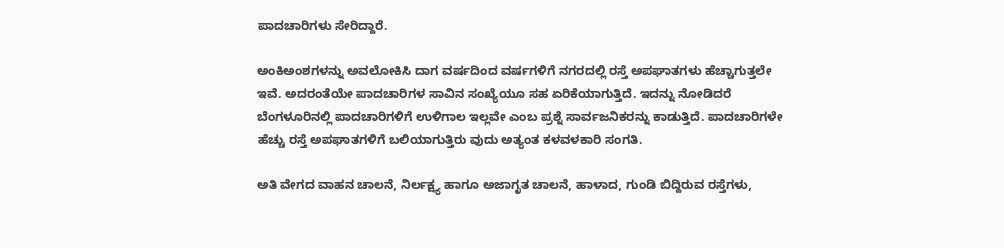ಪಾದಚಾರಿಗಳು ಸೇರಿದ್ದಾರೆ.

ಅಂಕಿಅಂಶಗಳನ್ನು ಅವಲೋಕಿಸಿ ದಾಗ ವರ್ಷದಿಂದ ವರ್ಷಗಳಿಗೆ ನಗರದಲ್ಲಿ ರಸ್ತೆ ಅಪಘಾತಗಳು ಹೆಚ್ಚಾಗುತ್ತಲೇ ಇವೆ. ಅದರಂತೆಯೇ ಪಾದಚಾರಿಗಳ ಸಾವಿನ ಸಂಖ್ಯೆಯೂ ಸಹ ಏರಿಕೆಯಾಗುತ್ತಿದೆ. ಇದನ್ನು ನೋಡಿದರೆ ಬೆಂಗಳೂರಿನಲ್ಲಿ ಪಾದಚಾರಿಗಳಿಗೆ ಉಳಿಗಾಲ ಇಲ್ಲವೇ ಎಂಬ ಪ್ರಶ್ನೆ ಸಾರ್ವಜನಿಕರನ್ನು ಕಾಡುತ್ತಿದೆ. ಪಾದಚಾರಿಗಳೇ ಹೆಚ್ಚು ರಸ್ತೆ ಅಪಘಾತಗಳಿಗೆ ಬಲಿಯಾಗುತ್ತಿರು ವುದು ಅತ್ಯಂತ ಕಳವಳಕಾರಿ ಸಂಗತಿ.

ಅತಿ ವೇಗದ ವಾಹನ ಚಾಲನೆ, ನಿರ್ಲಕ್ಷ್ಯ ಹಾಗೂ ಅಜಾಗೃತ ಚಾಲನೆ, ಹಾಳಾದ, ಗುಂಡಿ ಬಿದ್ದಿರುವ ರಸ್ತೆಗಳು,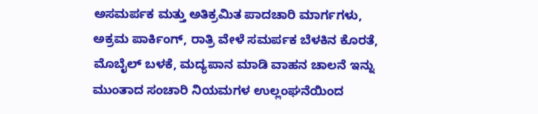ಅಸಮರ್ಪಕ ಮತ್ತು ಅತಿಕ್ರಮಿತ ಪಾದಚಾರಿ ಮಾರ್ಗಗಳು, ಅಕ್ರಮ ಪಾರ್ಕಿಂಗ್‌, ರಾತ್ರಿ ವೇಳೆ ಸಮರ್ಪಕ ಬೆಳಕಿನ ಕೊರತೆ, ಮೊಬೈಲ್‌ ಬಳಕೆ, ಮದ್ಯಪಾನ ಮಾಡಿ ವಾಹನ ಚಾಲನೆ ಇನ್ನು ಮುಂತಾದ ಸಂಚಾರಿ ನಿಯಮಗಳ ಉಲ್ಲಂಘನೆಯಿಂದ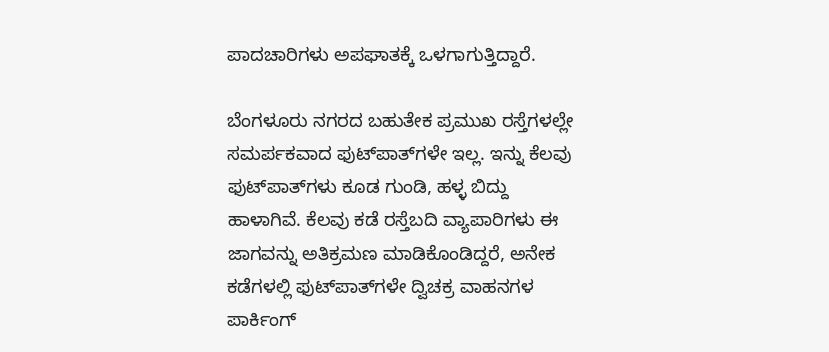ಪಾದಚಾರಿಗಳು ಅಪಘಾತಕ್ಕೆ ಒಳಗಾಗುತ್ತಿದ್ದಾರೆ.

ಬೆಂಗಳೂರು ನಗರದ ಬಹುತೇಕ ಪ್ರಮುಖ ರಸ್ತೆಗಳಲ್ಲೇ ಸಮರ್ಪಕವಾದ ಫುಟ್‌ಪಾತ್‌ಗಳೇ ಇಲ್ಲ. ಇನ್ನು ಕೆಲವು ಫುಟ್‌ಪಾತ್‌ಗಳು ಕೂಡ ಗುಂಡಿ, ಹಳ್ಳ ಬಿದ್ದು ಹಾಳಾಗಿವೆ. ಕೆಲವು ಕಡೆ ರಸ್ತೆಬದಿ ವ್ಯಾಪಾರಿಗಳು ಈ ಜಾಗವನ್ನು ಅತಿಕ್ರಮಣ ಮಾಡಿಕೊಂಡಿದ್ದರೆ, ಅನೇಕ ಕಡೆಗಳಲ್ಲಿ ಫುಟ್‌ಪಾತ್‌ಗಳೇ ದ್ವಿಚಕ್ರ ವಾಹನಗಳ ಪಾರ್ಕಿಂಗ್‌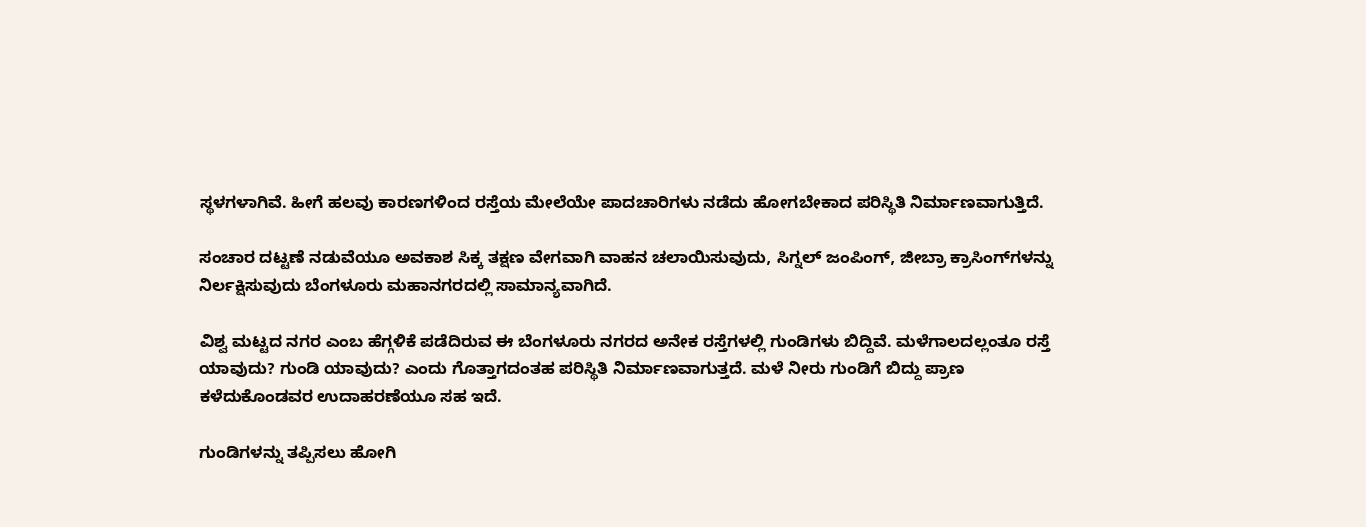ಸ್ಥಳಗಳಾಗಿವೆ. ಹೀಗೆ ಹಲವು ಕಾರಣಗಳಿಂದ ರಸ್ತೆಯ ಮೇಲೆಯೇ ಪಾದಚಾರಿಗಳು ನಡೆದು ಹೋಗಬೇಕಾದ ಪರಿಸ್ಥಿತಿ ನಿರ್ಮಾಣವಾಗುತ್ತಿದೆ.

ಸಂಚಾರ ದಟ್ಟಣೆ ನಡುವೆಯೂ ಅವಕಾಶ ಸಿಕ್ಕ ತಕ್ಷಣ ವೇಗವಾಗಿ ವಾಹನ ಚಲಾಯಿಸುವುದು, ಸಿಗ್ನಲ್‌ ಜಂಪಿಂಗ್‌, ಜೀಬ್ರಾ ಕ್ರಾಸಿಂಗ್‌ಗಳನ್ನು ನಿರ್ಲಕ್ಷಿಸುವುದು ಬೆಂಗಳೂರು ಮಹಾನಗರದಲ್ಲಿ ಸಾಮಾನ್ಯವಾಗಿದೆ.

ವಿಶ್ವ ಮಟ್ಟದ ನಗರ ಎಂಬ ಹೆಗ್ಗಳಿಕೆ ಪಡೆದಿರುವ ಈ ಬೆಂಗಳೂರು ನಗರದ ಅನೇಕ ರಸ್ತೆಗಳಲ್ಲಿ ಗುಂಡಿಗಳು ಬಿದ್ದಿವೆ. ಮಳೆಗಾಲದಲ್ಲಂತೂ ರಸ್ತೆ ಯಾವುದು? ಗುಂಡಿ ಯಾವುದು? ಎಂದು ಗೊತ್ತಾಗದಂತಹ ಪರಿಸ್ಥಿತಿ ನಿರ್ಮಾಣವಾಗುತ್ತದೆ. ಮಳೆ ನೀರು ಗುಂಡಿಗೆ ಬಿದ್ದು ಪ್ರಾಣ ಕಳೆದುಕೊಂಡವರ ಉದಾಹರಣೆಯೂ ಸಹ ಇದೆ.

ಗುಂಡಿಗಳನ್ನು ತಪ್ಪಿಸಲು ಹೋಗಿ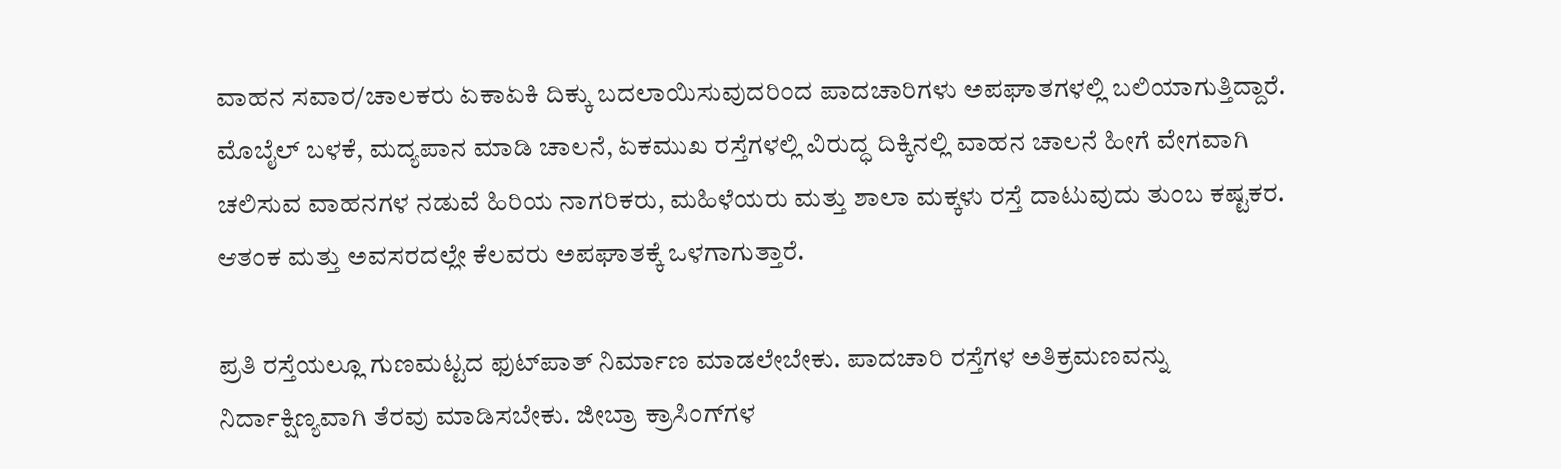ವಾಹನ ಸವಾರ/ಚಾಲಕರು ಏಕಾಏಕಿ ದಿಕ್ಕು ಬದಲಾಯಿಸುವುದರಿಂದ ಪಾದಚಾರಿಗಳು ಅಪಘಾತಗಳಲ್ಲಿ ಬಲಿಯಾಗುತ್ತಿದ್ದಾರೆ.
ಮೊಬೈಲ್‌ ಬಳಕೆ, ಮದ್ಯಪಾನ ಮಾಡಿ ಚಾಲನೆ, ಏಕಮುಖ ರಸ್ತೆಗಳಲ್ಲಿ ವಿರುದ್ಧ ದಿಕ್ಕಿನಲ್ಲಿ ವಾಹನ ಚಾಲನೆ ಹೀಗೆ ವೇಗವಾಗಿ ಚಲಿಸುವ ವಾಹನಗಳ ನಡುವೆ ಹಿರಿಯ ನಾಗರಿಕರು, ಮಹಿಳೆಯರು ಮತ್ತು ಶಾಲಾ ಮಕ್ಕಳು ರಸ್ತೆ ದಾಟುವುದು ತುಂಬ ಕಷ್ಟಕರ. ಆತಂಕ ಮತ್ತು ಅವಸರದಲ್ಲೇ ಕೆಲವರು ಅಪಘಾತಕ್ಕೆ ಒಳಗಾಗುತ್ತಾರೆ.

ಪ್ರತಿ ರಸ್ತೆಯಲ್ಲೂ ಗುಣಮಟ್ಟದ ಫುಟ್‌ಪಾತ್‌ ನಿರ್ಮಾಣ ಮಾಡಲೇಬೇಕು. ಪಾದಚಾರಿ ರಸ್ತೆಗಳ ಅತಿಕ್ರಮಣವನ್ನು ನಿರ್ದಾಕ್ಷಿಣ್ಯವಾಗಿ ತೆರವು ಮಾಡಿಸಬೇಕು. ಜೀಬ್ರಾ ಕ್ರಾಸಿಂಗ್‌ಗಳ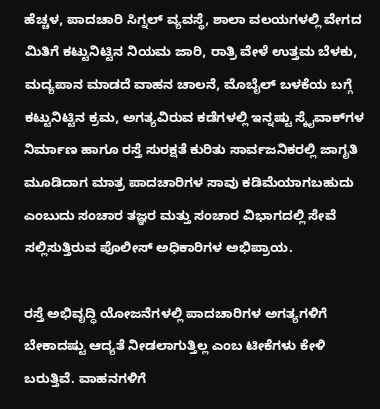ಹೆಚ್ಚಳ, ಪಾದಚಾರಿ ಸಿಗ್ನಲ್‌ ವ್ಯವಸ್ಥೆ, ಶಾಲಾ ವಲಯಗಳಲ್ಲಿ ವೇಗದ ಮಿತಿಗೆ ಕಟ್ಟುನಿಟ್ಟಿನ ನಿಯಮ ಜಾರಿ, ರಾತ್ರಿ ವೇಳೆ ಉತ್ತಮ ಬೆಳಕು, ಮದ್ಯಪಾನ ಮಾಡದೆ ವಾಹನ ಚಾಲನೆ, ಮೊಬೈಲ್‌ ಬಳಕೆಯ ಬಗ್ಗೆ ಕಟ್ಟುನಿಟ್ಟಿನ ಕ್ರಮ, ಅಗತ್ಯವಿರುವ ಕಡೆಗಳಲ್ಲಿ ಇನ್ನಷ್ಟು ಸ್ಕೈವಾಕ್‌ಗಳ ನಿರ್ಮಾಣ ಹಾಗೂ ರಸ್ತೆ ಸುರಕ್ಷತೆ ಕುರಿತು ಸಾರ್ವಜನಿಕರಲ್ಲಿ ಜಾಗೃತಿ ಮೂಡಿದಾಗ ಮಾತ್ರ ಪಾದಚಾರಿಗಳ ಸಾವು ಕಡಿಮೆಯಾಗಬಹುದು ಎಂಬುದು ಸಂಚಾರ ತಜ್ಞರ ಮತ್ತು ಸಂಚಾರ ವಿಭಾಗದಲ್ಲಿ ಸೇವೆ ಸಲ್ಲಿಸುತ್ತಿರುವ ಪೊಲೀಸ್‌‍ ಅಧಿಕಾರಿಗಳ ಅಭಿಪ್ರಾಯ.

ರಸ್ತೆ ಅಭಿವೃದ್ಧಿ ಯೋಜನೆಗಳಲ್ಲಿ ಪಾದಚಾರಿಗಳ ಅಗತ್ಯಗಳಿಗೆ ಬೇಕಾದಷ್ಟು ಆದ್ಯತೆ ನೀಡಲಾಗುತ್ತಿಲ್ಲ ಎಂಬ ಟೀಕೆಗಳು ಕೇಳಿ ಬರುತ್ತಿವೆ. ವಾಹನಗಳಿಗೆ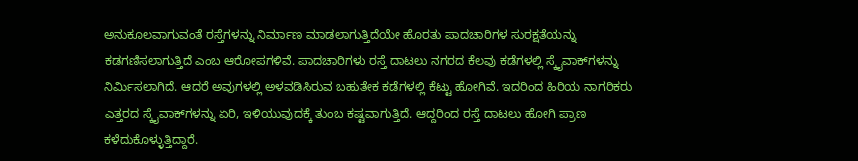ಅನುಕೂಲವಾಗುವಂತೆ ರಸ್ತೆಗಳನ್ನು ನಿರ್ಮಾಣ ಮಾಡಲಾಗುತ್ತಿದೆಯೇ ಹೊರತು ಪಾದಚಾರಿಗಳ ಸುರಕ್ಷತೆಯನ್ನು ಕಡಗಣಿಸಲಾಗುತ್ತಿದೆ ಎಂಬ ಆರೋಪಗಳಿವೆ. ಪಾದಚಾರಿಗಳು ರಸ್ತೆ ದಾಟಲು ನಗರದ ಕೆಲವು ಕಡೆಗಳಲ್ಲಿ ಸ್ಕೈವಾಕ್‌ಗಳನ್ನು ನಿರ್ಮಿಸಲಾಗಿದೆ. ಆದರೆ ಅವುಗಳಲ್ಲಿ ಅಳವಡಿಸಿರುವ ಬಹುತೇಕ ಕಡೆಗಳಲ್ಲಿ ಕೆಟ್ಟು ಹೋಗಿವೆ. ಇದರಿಂದ ಹಿರಿಯ ನಾಗರಿಕರು ಎತ್ತರದ ಸ್ಕೈವಾಕ್‌ಗಳನ್ನು ಏರಿ, ಇಳಿಯುವುದಕ್ಕೆ ತುಂಬ ಕಷ್ಟವಾಗುತ್ತಿದೆ. ಆದ್ದರಿಂದ ರಸ್ತೆ ದಾಟಲು ಹೋಗಿ ಪ್ರಾಣ ಕಳೆದುಕೊಳ್ಳುತ್ತಿದ್ದಾರೆ.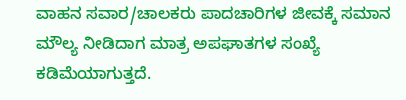ವಾಹನ ಸವಾರ/ಚಾಲಕರು ಪಾದಚಾರಿಗಳ ಜೀವಕ್ಕೆ ಸಮಾನ ಮೌಲ್ಯ ನೀಡಿದಾಗ ಮಾತ್ರ ಅಪಘಾತಗಳ ಸಂಖ್ಯೆ ಕಡಿಮೆಯಾಗುತ್ತದೆ.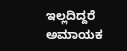ಇಲ್ಲದಿದ್ದರೆ ಅಮಾಯಕ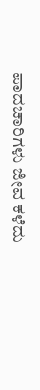ಪಾದಚಾರಿಗಳು ಜೀವ ಕಳೆದು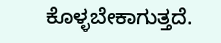ಕೊಳ್ಳಬೇಕಾಗುತ್ತದೆ.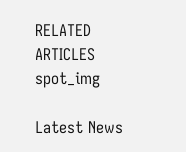RELATED ARTICLES
spot_img

Latest News